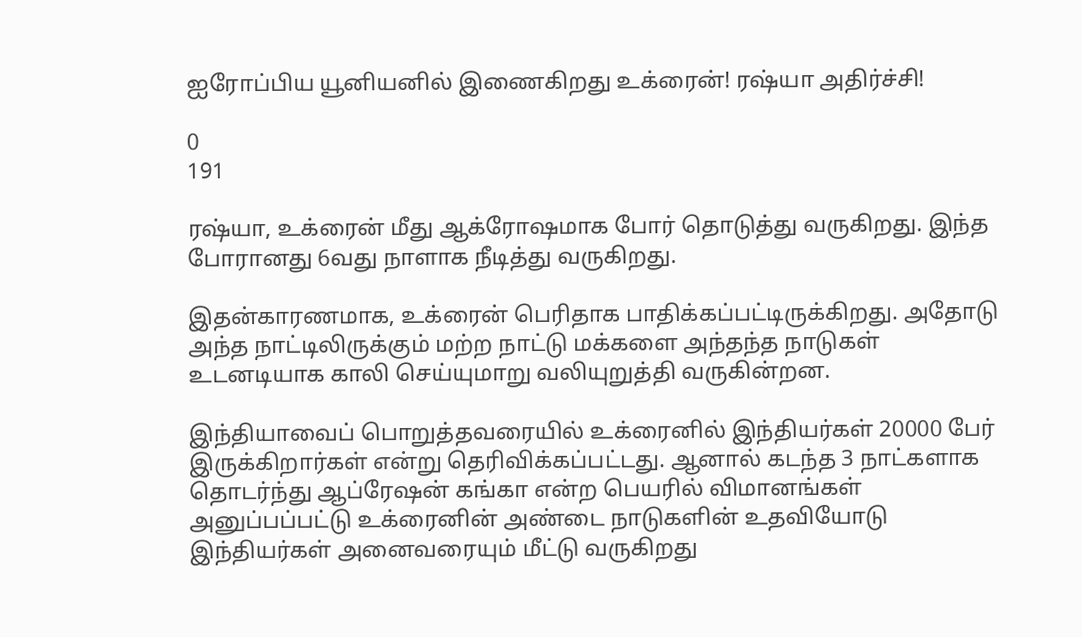ஐரோப்பிய யூனியனில் இணைகிறது உக்ரைன்! ரஷ்யா அதிர்ச்சி!

0
191

ரஷ்யா, உக்ரைன் மீது ஆக்ரோஷமாக போர் தொடுத்து வருகிறது. இந்த போரானது 6வது நாளாக நீடித்து வருகிறது.

இதன்காரணமாக, உக்ரைன் பெரிதாக பாதிக்கப்பட்டிருக்கிறது. அதோடு அந்த நாட்டிலிருக்கும் மற்ற நாட்டு மக்களை அந்தந்த நாடுகள் உடனடியாக காலி செய்யுமாறு வலியுறுத்தி வருகின்றன.

இந்தியாவைப் பொறுத்தவரையில் உக்ரைனில் இந்தியர்கள் 20000 பேர் இருக்கிறார்கள் என்று தெரிவிக்கப்பட்டது. ஆனால் கடந்த 3 நாட்களாக தொடர்ந்து ஆப்ரேஷன் கங்கா என்ற பெயரில் விமானங்கள் அனுப்பப்பட்டு உக்ரைனின் அண்டை நாடுகளின் உதவியோடு இந்தியர்கள் அனைவரையும் மீட்டு வருகிறது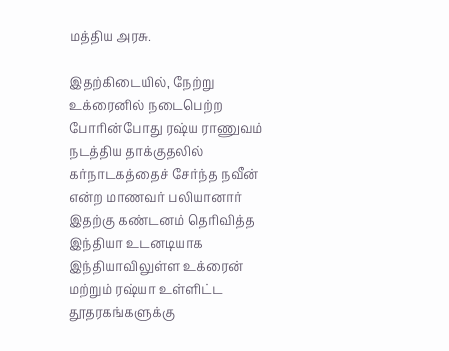மத்திய அரசு.

இதற்கிடையில், நேற்று உக்ரைனில் நடைபெற்ற போரின்போது ரஷ்ய ராணுவம் நடத்திய தாக்குதலில் கர்நாடகத்தைச் சேர்ந்த நவீன் என்ற மாணவர் பலியானார் இதற்கு கண்டனம் தெரிவித்த இந்தியா உடனடியாக இந்தியாவிலுள்ள உக்ரைன் மற்றும் ரஷ்யா உள்ளிட்ட தூதரகங்களுக்கு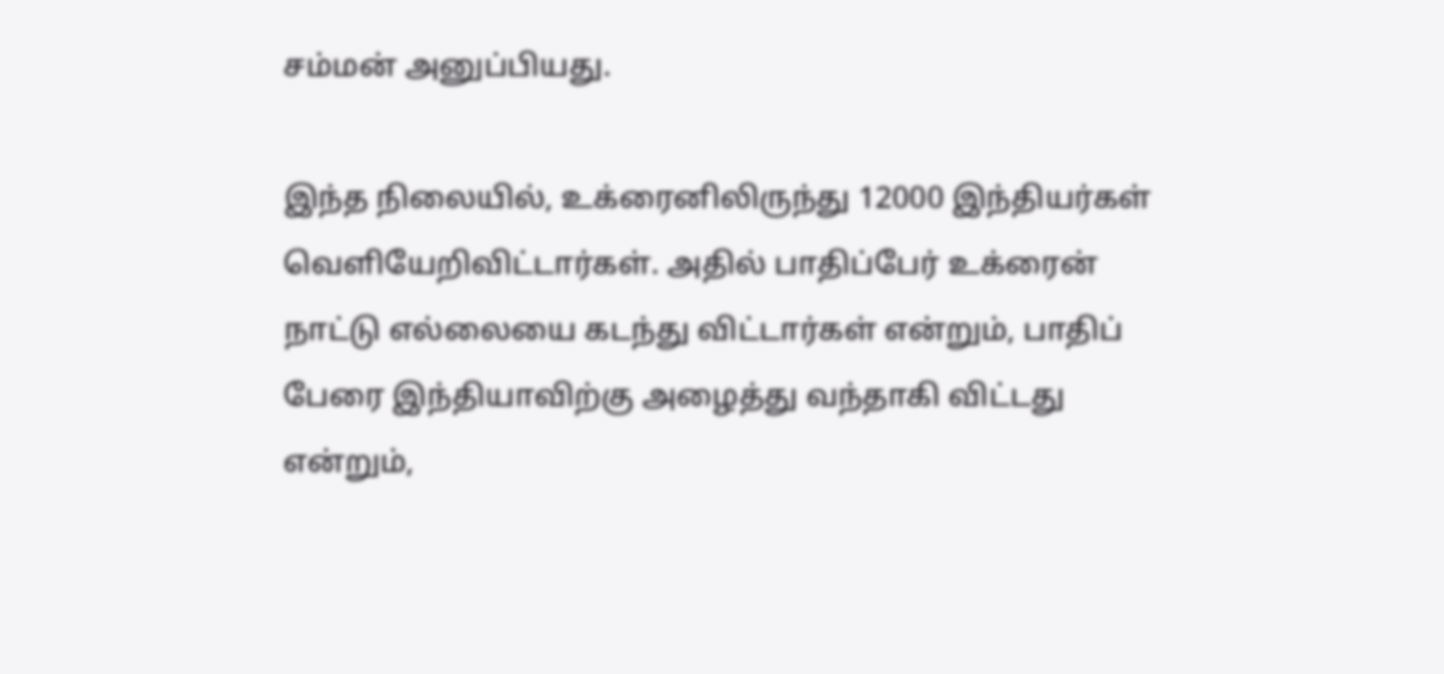சம்மன் அனுப்பியது.

இந்த நிலையில், உக்ரைனிலிருந்து 12000 இந்தியர்கள் வெளியேறிவிட்டார்கள். அதில் பாதிப்பேர் உக்ரைன் நாட்டு எல்லையை கடந்து விட்டார்கள் என்றும், பாதிப் பேரை இந்தியாவிற்கு அழைத்து வந்தாகி விட்டது என்றும்,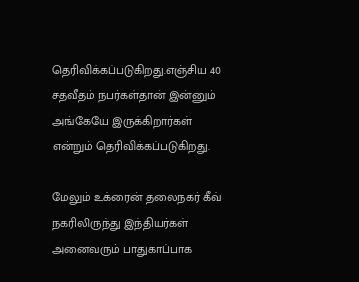தெரிவிக்கப்படுகிறது.எஞ்சிய 40 சதவீதம் நபர்கள்தான் இன்னும் அங்கேயே இருக்கிறார்கள் என்றும் தெரிவிக்கப்படுகிறது.

மேலும் உக்ரைன் தலைநகர் கீவ் நகரிலிருந்து இந்தியர்கள் அனைவரும் பாதுகாப்பாக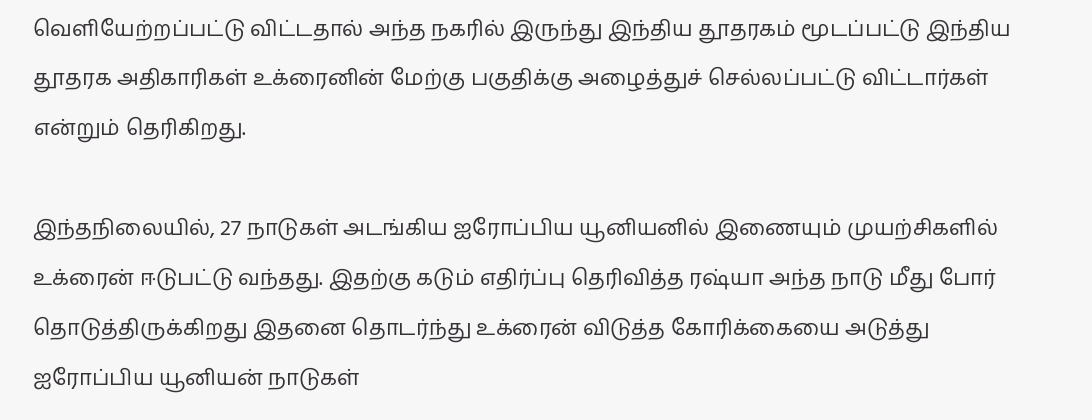வெளியேற்றப்பட்டு விட்டதால் அந்த நகரில் இருந்து இந்திய தூதரகம் மூடப்பட்டு இந்திய தூதரக அதிகாரிகள் உக்ரைனின் மேற்கு பகுதிக்கு அழைத்துச் செல்லப்பட்டு விட்டார்கள் என்றும் தெரிகிறது.

இந்தநிலையில், 27 நாடுகள் அடங்கிய ஐரோப்பிய யூனியனில் இணையும் முயற்சிகளில் உக்ரைன் ஈடுபட்டு வந்தது. இதற்கு கடும் எதிர்ப்பு தெரிவித்த ரஷ்யா அந்த நாடு மீது போர் தொடுத்திருக்கிறது இதனை தொடர்ந்து உக்ரைன் விடுத்த கோரிக்கையை அடுத்து ஐரோப்பிய யூனியன் நாடுகள்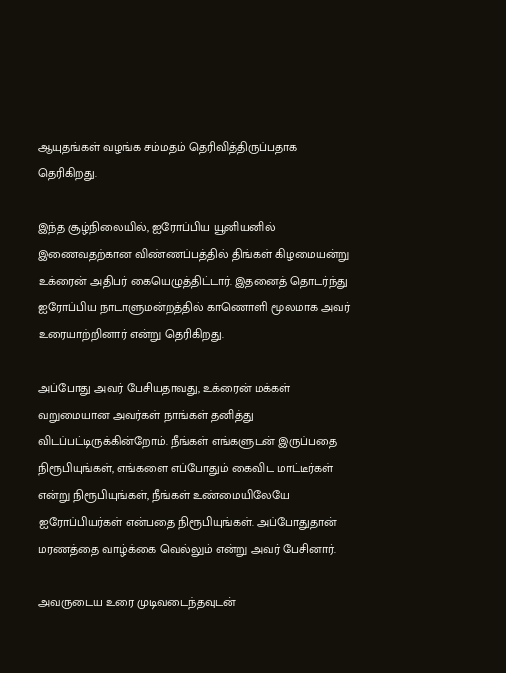ஆயுதங்கள் வழங்க சம்மதம் தெரிவித்திருப்பதாக தெரிகிறது.

இந்த சூழ்நிலையில், ஐரோப்பிய யூனியனில் இணைவதற்கான விண்ணப்பத்தில் திங்கள் கிழமையன்று உக்ரைன் அதிபர் கையெழுத்திட்டார். இதனைத் தொடர்ந்து ஐரோப்பிய நாடாளுமன்றத்தில் காணொளி மூலமாக அவர் உரையாற்றினார் என்று தெரிகிறது.

அப்போது அவர் பேசியதாவது, உக்ரைன் மக்கள் வறுமையான அவர்கள் நாங்கள் தனித்து விடப்பட்டிருக்கின்றோம். நீங்கள் எங்களுடன் இருப்பதை நிரூபியுங்கள், எங்களை எப்போதும் கைவிட மாட்டீர்கள் என்று நிரூபியுங்கள், நீங்கள் உண்மையிலேயே ஐரோப்பியர்கள் என்பதை நிரூபியுங்கள். அப்போதுதான் மரணத்தை வாழ்க்கை வெல்லும் என்று அவர் பேசினார்.

அவருடைய உரை முடிவடைந்தவுடன்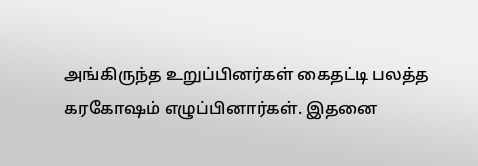அங்கிருந்த உறுப்பினர்கள் கைதட்டி பலத்த கரகோஷம் எழுப்பினார்கள். இதனை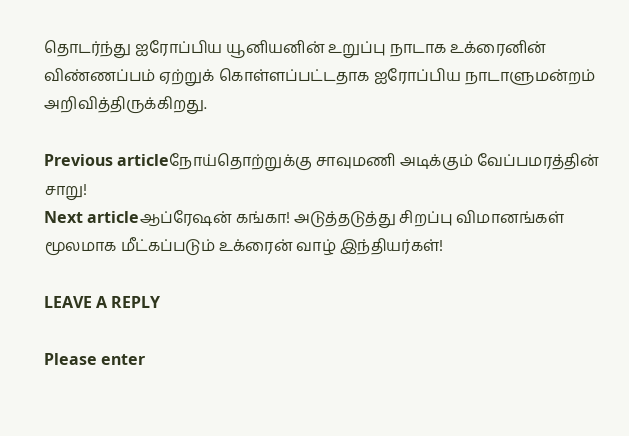தொடர்ந்து ஐரோப்பிய யூனியனின் உறுப்பு நாடாக உக்ரைனின் விண்ணப்பம் ஏற்றுக் கொள்ளப்பட்டதாக ஐரோப்பிய நாடாளுமன்றம் அறிவித்திருக்கிறது.

Previous articleநோய்தொற்றுக்கு சாவுமணி அடிக்கும் வேப்பமரத்தின் சாறு!
Next articleஆப்ரேஷன் கங்கா! அடுத்தடுத்து சிறப்பு விமானங்கள் மூலமாக மீட்கப்படும் உக்ரைன் வாழ் இந்தியர்கள்!

LEAVE A REPLY

Please enter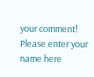your comment!
Please enter your name here